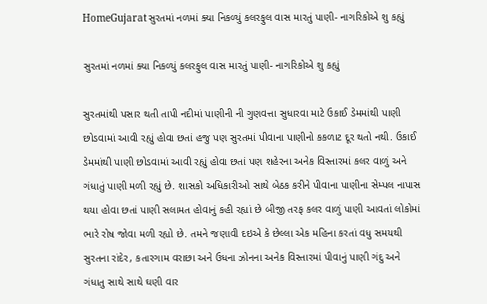HomeGujaratસુરતમાં નળમાં ક્યા નિકળ્યું કલરફુલ વાસ મારતું પાણી- નાગરિકોએ શુ કહ્યું

સુરતમાં નળમાં ક્યા નિકળ્યું કલરફુલ વાસ મારતું પાણી- નાગરિકોએ શુ કહ્યું

સુરતમાંથી પસાર થતી તાપી નદીમાં પાણીની ની ગુણવત્તા સુધારવા માટે ઉકાઈ ડેમમાંથી પાણી છોડવામાં આવી રહ્યું હોવા છતાં હજુ પણ સુરતમાં પીવાના પાણીનો કકળાટ દૂર થતો નથી. ઉકાઈ ડેમમાંથી પાણી છોડવામાં આવી રહ્યું હોવા છતાં પણ શહેરના અનેક વિસ્તારમાં કલર વાળું અને ગંધાતું પાણી મળી રહ્યું છે. શાસકો અધિકારીઓ સાથે બેઠક કરીને પીવાના પાણીના સેમ્પલ નાપાસ થયા હોવા છતાં પાણી સલામત હોવાનું કહી રહ્યાં છે બીજી તરફ કલર વાળું પાણી આવતાં લોકોમાં ભારે રોષ જોવા મળી રહ્યો છે. તમને જણાવી દઇએ કે છેલ્લા એક મહિના કરતાં વધુ સમયથી સુરતના રાંદેર, કતારગામ વરાછા અને ઉધના ઝોનના અનેક વિસ્તારમાં પીવાનું પાણી ગંદુ અને ગંધાતુ સાથે સાથે ઘણી વાર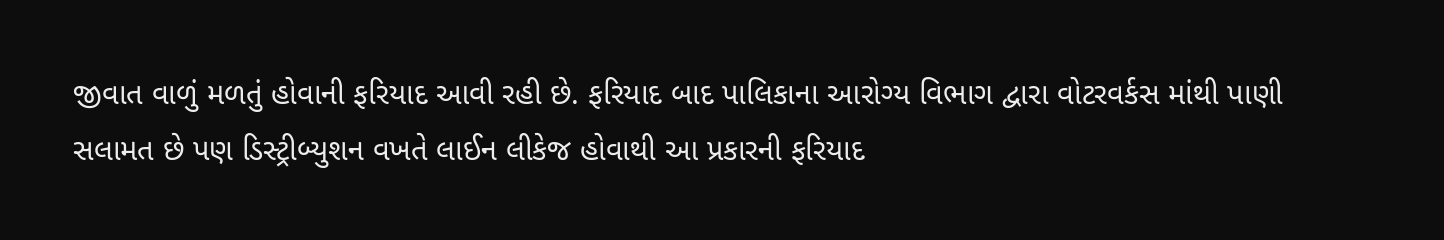જીવાત વાળું મળતું હોવાની ફરિયાદ આવી રહી છે. ફરિયાદ બાદ પાલિકાના આરોગ્ય વિભાગ દ્વારા વોટરવર્કસ માંથી પાણી સલામત છે પણ ડિસ્ટ્રીબ્યુશન વખતે લાઈન લીકેજ હોવાથી આ પ્રકારની ફરિયાદ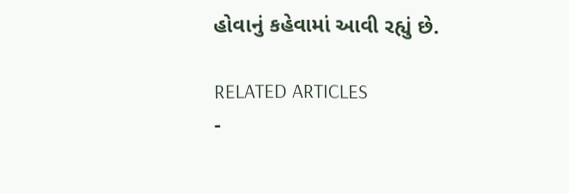હોવાનું કહેવામાં આવી રહ્યું છે.

RELATED ARTICLES
-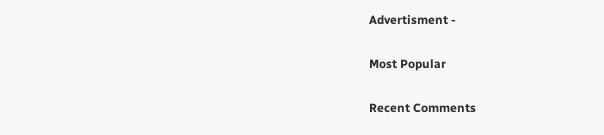Advertisment -

Most Popular

Recent Comments